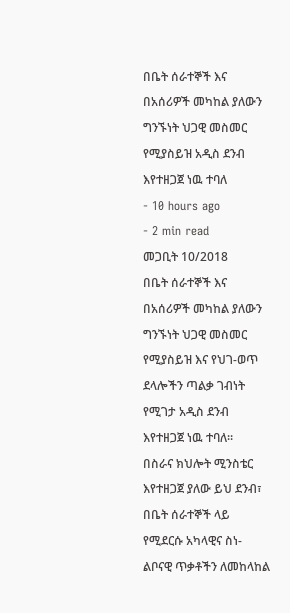በቤት ሰራተኞች እና በአሰሪዎች መካከል ያለውን ግንኙነት ህጋዊ መስመር የሚያስይዝ አዲስ ደንብ እየተዘጋጀ ነዉ ተባለ
- 10 hours ago
- 2 min read
መጋቢት 10/2018
በቤት ሰራተኞች እና በአሰሪዎች መካከል ያለውን ግንኙነት ህጋዊ መስመር የሚያስይዝ እና የህገ-ወጥ ደላሎችን ጣልቃ ገብነት የሚገታ አዲስ ደንብ እየተዘጋጀ ነዉ ተባለ።
በስራና ክህሎት ሚንስቴር እየተዘጋጀ ያለው ይህ ደንብ፣ በቤት ሰራተኞች ላይ የሚደርሱ አካላዊና ስነ-ልቦናዊ ጥቃቶችን ለመከላከል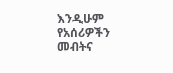እንዲሁም የአሰሪዎችን መብትና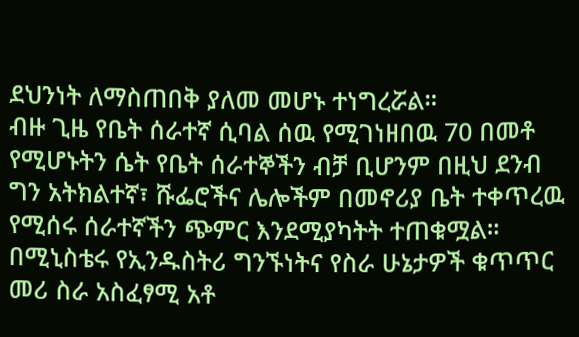ደህንነት ለማስጠበቅ ያለመ መሆኑ ተነግረሯል።
ብዙ ጊዜ የቤት ሰራተኛ ሲባል ሰዉ የሚገነዘበዉ 70 በመቶ የሚሆኑትን ሴት የቤት ሰራተኞችን ብቻ ቢሆንም በዚህ ደንብ ግን አትክልተኛ፣ ሹፌሮችና ሌሎችም በመኖሪያ ቤት ተቀጥረዉ የሚሰሩ ሰራተኛችን ጭምር እንደሚያካትት ተጠቁሟል።
በሚኒስቴሩ የኢንዱስትሪ ግንኙነትና የስራ ሁኔታዎች ቁጥጥር መሪ ስራ አስፈፃሚ አቶ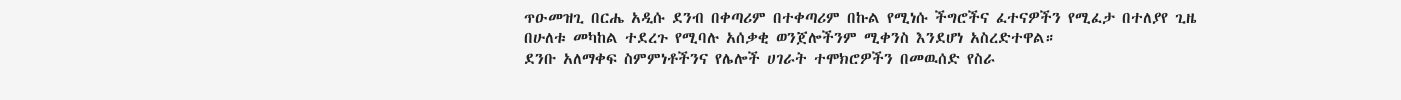ጥዑመዝጊ በርሔ አዲሱ ደንብ በቀጣሪም በተቀጣሪም በኩል የሚነሱ ችግሮችና ፈተናዎችን የሚፈታ በተለያየ ጊዜ በሁለቱ መካከል ተደረጉ የሚባሉ አሰቃቂ ወንጀሎችንም ሚቀንስ እንደሆነ አስረድተዋል።
ደንቡ አለማቀፍ ስምምነቶችንና የሌሎች ሀገራት ተሞክሮዎችን በመዉሰድ የስራ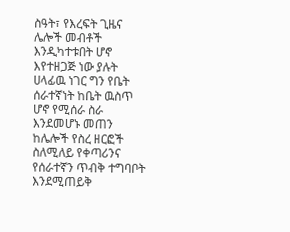ስዓት፣ የእረፍት ጊዜና ሌሎች መብቶች እንዲካተቱበት ሆኖ እየተዘጋጅ ነው ያሉት ሀላፊዉ ነገር ግን የቤት ሰራተኛነት ከቤት ዉስጥ ሆኖ የሚሰራ ስራ እንደመሆኑ መጠን ከሌሎች የስረ ዘርፎች ስለሚለይ የቀጣሪንና የሰራተኛን ጥብቅ ተግባቦት እንደሚጠይቅ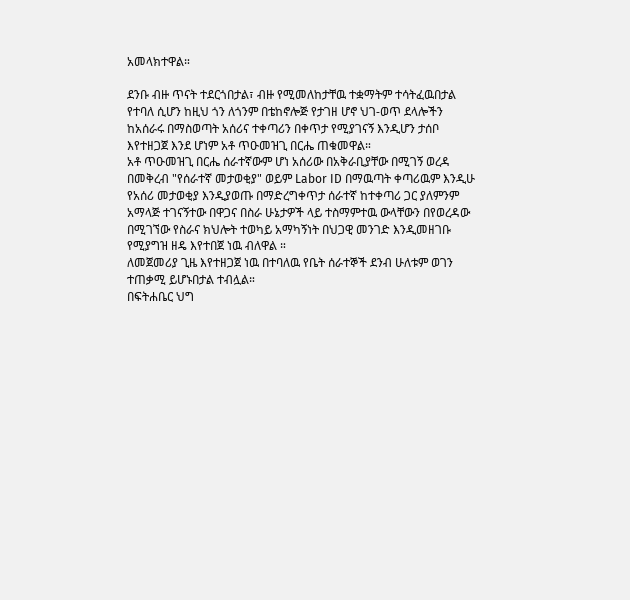አመላክተዋል።

ደንቡ ብዙ ጥናት ተደርጎበታል፣ ብዙ የሚመለከታቸዉ ተቋማትም ተሳትፈዉበታል የተባለ ሲሆን ከዚህ ጎን ለጎንም በቴከኖሎጅ የታገዘ ሆኖ ህገ-ወጥ ደላሎችን ከአሰራሩ በማስወጣት አሰሪና ተቀጣሪን በቀጥታ የሚያገናኝ እንዲሆን ታሰቦ እየተዘጋጀ እንደ ሆነም አቶ ጥዑመዝጊ በርሔ ጠቁመዋል።
አቶ ጥዑመዝጊ በርሔ ሰራተኛውም ሆነ አሰሪው በአቅራቢያቸው በሚገኝ ወረዳ በመቅረብ "የሰራተኛ መታወቂያ" ወይም Labor ID በማዉጣት ቀጣሪዉም እንዲሁ የአሰሪ መታወቂያ እንዲያወጡ በማድረግቀጥታ ሰራተኛ ከተቀጣሪ ጋር ያለምንም አማላጅ ተገናኝተው በዋጋና በስራ ሁኔታዎች ላይ ተስማምተዉ ውላቸውን በየወረዳው በሚገኘው የስራና ክህሎት ተወካይ አማካኝነት በህጋዊ መንገድ እንዲመዘገቡ የሚያግዝ ዘዴ እየተበጀ ነዉ ብለዋል ።
ለመጀመሪያ ጊዜ እየተዘጋጀ ነዉ በተባለዉ የቤት ሰራተኞች ደንብ ሁለቱም ወገን ተጠቃሚ ይሆኑበታል ተብሏል።
በፍትሐቤር ህግ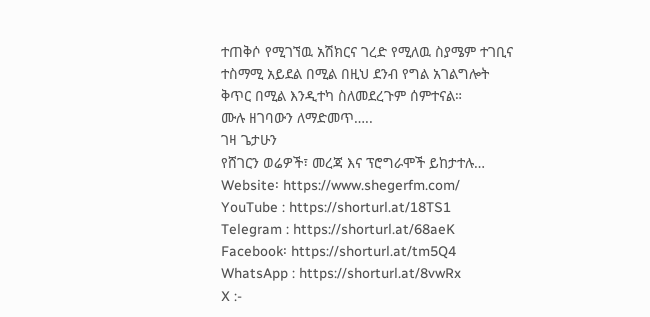ተጠቅሶ የሚገኘዉ አሽክርና ገረድ የሚለዉ ስያሜም ተገቢና ተስማሚ አይደል በሚል በዚህ ደንብ የግል አገልግሎት ቅጥር በሚል እንዲተካ ስለመደረጉም ሰምተናል።
ሙሉ ዘገባውን ለማድመጥ…..
ገዛ ጌታሁን
የሸገርን ወሬዎች፣ መረጃ እና ፕሮግራሞች ይከታተሉ…
Website፡ https://www.shegerfm.com/
YouTube : https://shorturl.at/18TS1
Telegram : https://shorturl.at/68aeK
Facebook፡ https://shorturl.at/tm5Q4
WhatsApp : https://shorturl.at/8vwRx
X :-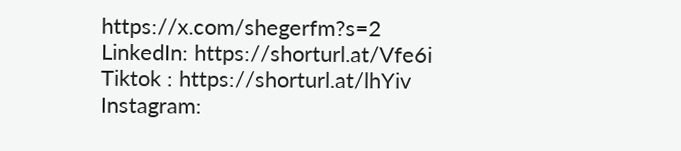https://x.com/shegerfm?s=2
LinkedIn: https://shorturl.at/Vfe6i
Tiktok : https://shorturl.at/lhYiv
Instagram: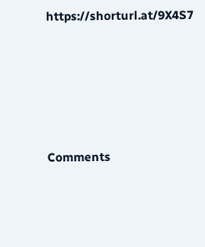https://shorturl.at/9X4S7





Comments